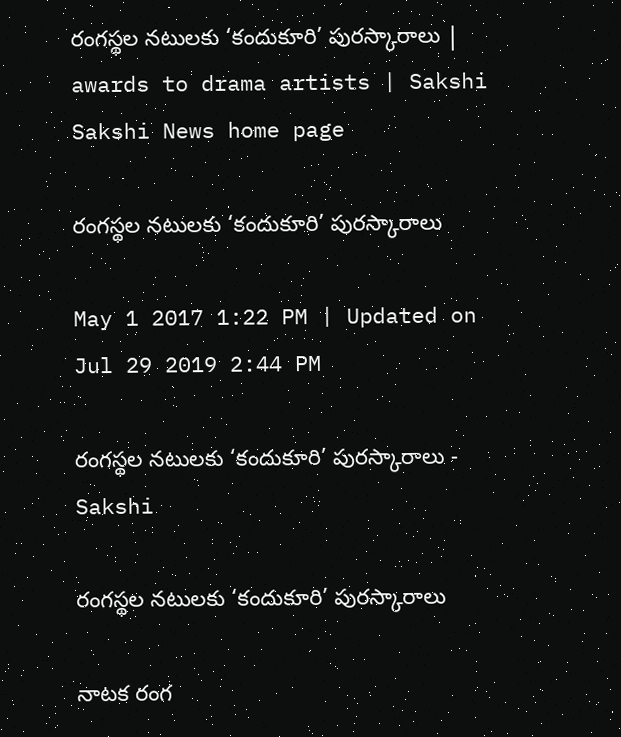రంగస్థల నటులకు ‘కందుకూరి’ పురస్కారాలు | awards to drama artists | Sakshi
Sakshi News home page

రంగస్థల నటులకు ‘కందుకూరి’ పురస్కారాలు

May 1 2017 1:22 PM | Updated on Jul 29 2019 2:44 PM

రంగస్థల నటులకు ‘కందుకూరి’ పురస్కారాలు - Sakshi

రంగస్థల నటులకు ‘కందుకూరి’ పురస్కారాలు

నాటక రంగ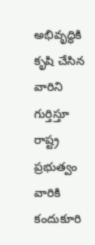అభివృద్ధికి కృషి చేసిన వారిని గుర్తిస్తూ రాష్ట్ర ప్రభుత్వం వారికి కందుకూరి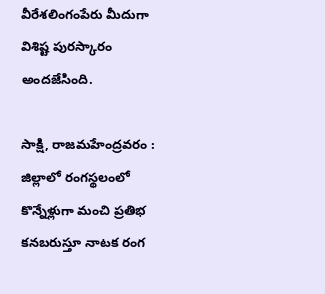వీరేశలింగంపేరు మీదుగా విశిష్ట పురస్కారం అందజేసింది.

సాక్షి, రాజమహేంద్రవరం :  జిల్లాలో రంగస్థలంలో కొన్నేళ్లుగా మంచి ప్రతిభ కనబరుస్తూ నాటక రంగ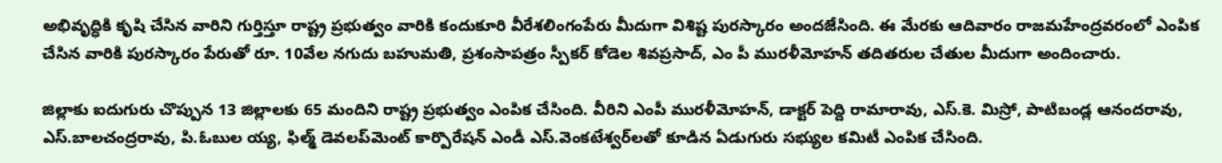అభివృద్ధికి కృషి చేసిన వారిని గుర్తిస్తూ రాష్ట్ర ప్రభుత్వం వారికి కందుకూరి వీరేశలింగంపేరు మీదుగా విశిష్ట పురస్కారం అందజేసింది. ఈ మేరకు ఆదివారం రాజమహేంద్రవరంలో ఎంపిక చేసిన వారికి పురస్కారం పేరుతో రూ. 10వేల నగుదు బహుమతి, ప్రశంసాపత్రం స్పీకర్‌ కోడెల శివప్రసాద్, ఎం పీ మురళీమోహన్‌ తదితరుల చేతుల మీదుగా అందించారు.

జిల్లాకు ఐదుగురు చొప్పున 13 జిల్లాలకు 65 మందిని రాష్ట్ర ప్రభుత్వం ఎంపిక చేసింది. వీరిని ఎంపీ మురళీమోహన్, డాక్టర్‌ పెద్ది రామారావు, ఎస్‌.కె. మిస్రో, పాటిబండ్ల ఆనందరావు, ఎస్‌.బాలచంద్రరావు, పి.ఓబుల య్య, ఫిల్మ్‌ డెవలప్‌మెంట్‌ కార్పొరేషన్‌ ఎండీ ఎస్‌.వెంకటేశ్వర్‌లతో కూడిన ఏడుగురు సభ్యుల కమిటీ ఎంపిక చేసింది.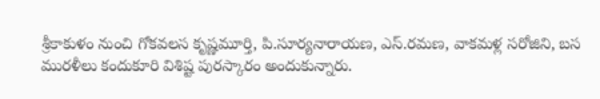శ్రీకాకుళం నుంచి గోకవలస కృష్ణమూర్తి, పి.సూర్యనారాయణ, ఎస్‌.రమణ, వాకమళ్ల సరోజిని, బస మురళీలు కందుకూరి విశిష్ట పురస్కారం అందుకున్నారు.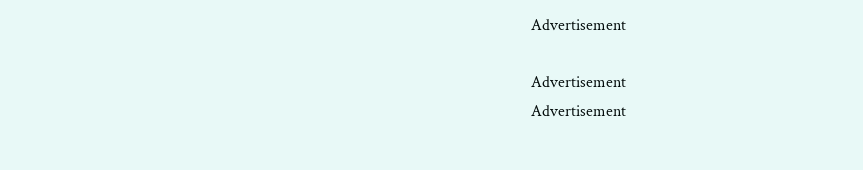Advertisement

Advertisement
Advertisement